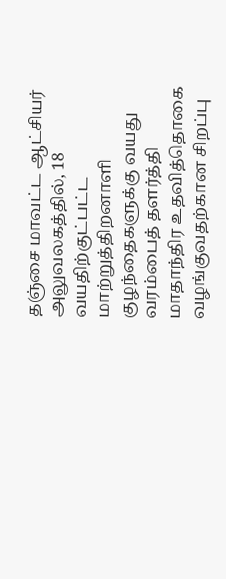தஞ்சை மாவட்ட ஆட்சியர் அலுவலகத்தில், 18 வயதிற்குட்பட்ட மாற்றுத்திறனாளி குழந்தைகளுக்கு வயது வரம்பைத் தளர்த்தி மாதாந்திர உதவித்தொகை வழங்குவதற்கான சிறப்பு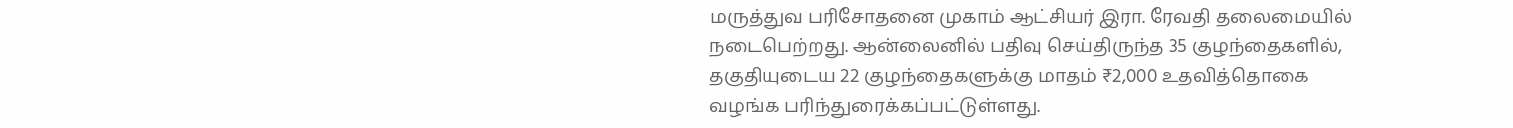மருத்துவ பரிசோதனை முகாம் ஆட்சியர் இரா. ரேவதி தலைமையில் நடைபெற்றது. ஆன்லைனில் பதிவு செய்திருந்த 35 குழந்தைகளில், தகுதியுடைய 22 குழந்தைகளுக்கு மாதம் ₹2,000 உதவித்தொகை வழங்க பரிந்துரைக்கப்பட்டுள்ளது.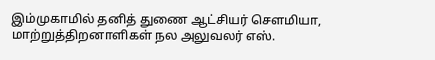இம்முகாமில் தனித் துணை ஆட்சியர் சௌமியா, மாற்றுத்திறனாளிகள் நல அலுவலர் எஸ்.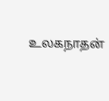உலகநாதன்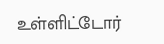உள்ளிட்டோர்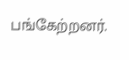பங்கேற்றனர்.